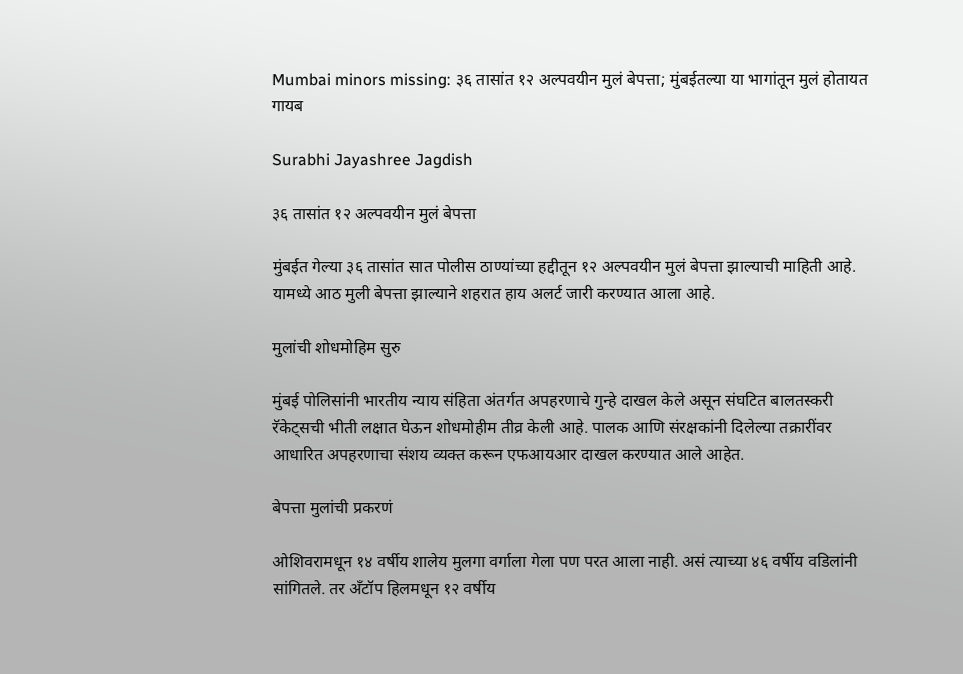Mumbai minors missing: ३६ तासांत १२ अल्पवयीन मुलं बेपत्ता; मुंबईतल्या या भागांतून मुलं होतायत गायब

Surabhi Jayashree Jagdish

३६ तासांत १२ अल्पवयीन मुलं बेपत्ता

मुंबईत गेल्या ३६ तासांत सात पोलीस ठाण्यांच्या हद्दीतून १२ अल्पवयीन मुलं बेपत्ता झाल्याची माहिती आहे. यामध्ये आठ मुली बेपत्ता झाल्याने शहरात हाय अलर्ट जारी करण्यात आला आहे.

मुलांची शोधमोहिम सुरु

मुंबई पोलिसांनी भारतीय न्याय संहिता अंतर्गत अपहरणाचे गुन्हे दाखल केले असून संघटित बालतस्करी रॅकेट्सची भीती लक्षात घेऊन शोधमोहीम तीव्र केली आहे. पालक आणि संरक्षकांनी दिलेल्या तक्रारींवर आधारित अपहरणाचा संशय व्यक्त करून एफआयआर दाखल करण्यात आले आहेत.

बेपत्ता मुलांची प्रकरणं

ओशिवरामधून १४ वर्षीय शालेय मुलगा वर्गाला गेला पण परत आला नाही. असं त्याच्या ४६ वर्षीय वडिलांनी सांगितले. तर अँटॉप हिलमधून १२ वर्षीय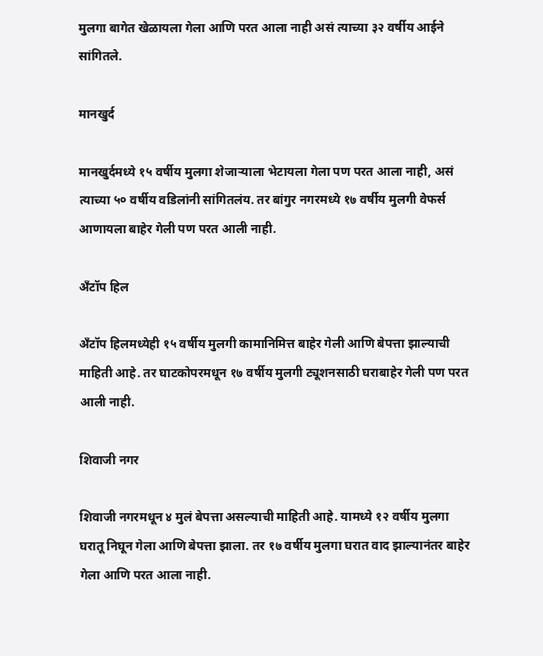मुलगा बागेत खेळायला गेला आणि परत आला नाही असं त्याच्या ३२ वर्षीय आईने सांगितले.

मानखुर्द

मानखुर्दमध्ये १५ वर्षीय मुलगा शेजाऱ्याला भेटायला गेला पण परत आला नाही, असं त्याच्या ५० वर्षीय वडिलांनी सांगितलंय. तर बांगुर नगरमध्ये १७ वर्षीय मुलगी वेफर्स आणायला बाहेर गेली पण परत आली नाही.

अँटॉप हिल

अँटॉप हिलमध्येही १५ वर्षीय मुलगी कामानिमित्त बाहेर गेली आणि बेपत्ता झाल्याची माहिती आहे. तर घाटकोपरमधून १७ वर्षीय मुलगी ट्यूशनसाठी घराबाहेर गेली पण परत आली नाही.

शिवाजी नगर

शिवाजी नगरमधून ४ मुलं बेपत्ता असल्याची माहिती आहे. यामध्ये १२ वर्षीय मुलगा घरातू निघून गेला आणि बेपत्ता झाला. तर १७ वर्षीय मुलगा घरात वाद झाल्यानंतर बाहेर गेला आणि परत आला नाही.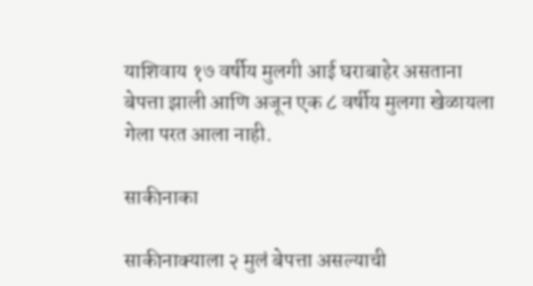याशिवाय १७ वर्षीय मुलगी आई घराबाहेर असताना बेपत्ता झाली आणि अजून एक ८ वर्षीय मुलगा खेळायला गेला परत आला नाही.

साकीनाका

साकीनाक्याला २ मुलं बेपत्ता असल्याची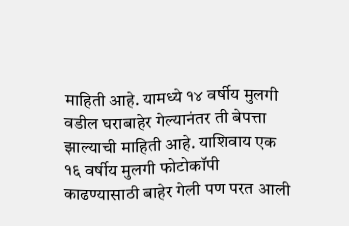माहिती आहे. यामध्ये १४ वर्षीय मुलगी वडील घराबाहेर गेल्यानंतर ती बेपत्ता झाल्याची माहिती आहे. याशिवाय एक १६ वर्षीय मुलगी फोटोकॉपी काढण्यासाठी बाहेर गेली पण परत आली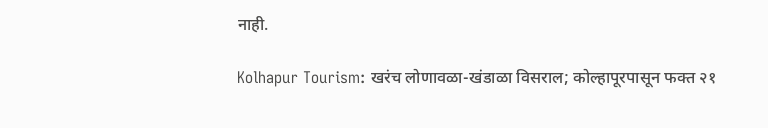नाही.

Kolhapur Tourism: खरंच लोणावळा-खंडाळा विसराल; कोल्हापूरपासून फक्त २१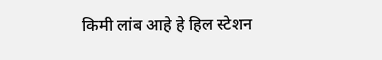किमी लांब आहे हे हिल स्टेशन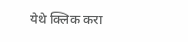येथे क्लिक करा